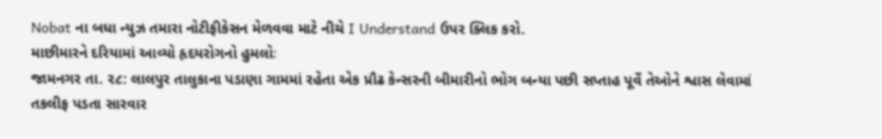Nobat ના બધા ન્યુઝ તમારા નોટીફીકેસન મેળવવા માટે નીચે I Understand ઉપર ક્લિક કરો.
માછીમારને દરિયામાં આવ્યો હૃદયરોગનો હુમલોઃ
જામનગર તા. ૨૮: લાલપુર તાલુકાના પડાણા ગામમાં રહેતા એક પ્રૌઢ કેન્સરની બીમારીનો ભોગ બન્યા પછી સપ્તાહ પૂર્વે તેઓને શ્વાસ લેવામાં તકલીફ પડતા સારવાર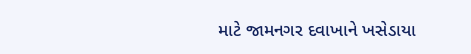માટે જામનગર દવાખાને ખસેડાયા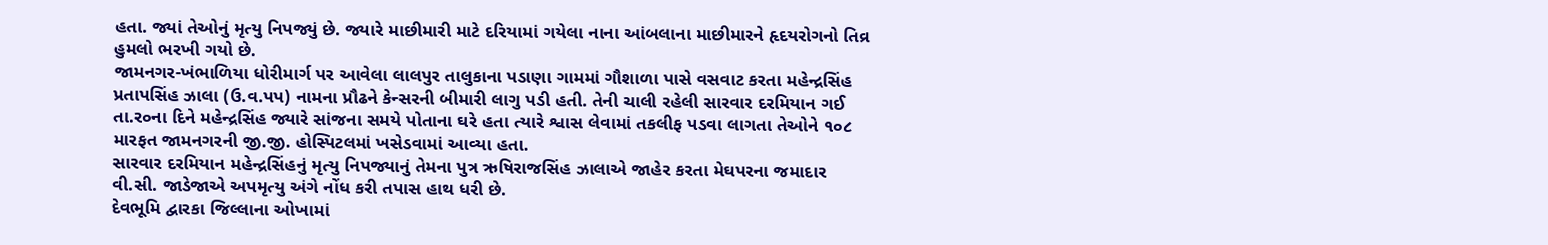હતા. જ્યાં તેઓનું મૃત્યુ નિપજ્યું છે. જ્યારે માછીમારી માટે દરિયામાં ગયેલા નાના આંબલાના માછીમારને હૃદયરોગનો તિવ્ર હુમલો ભરખી ગયો છે.
જામનગર-ખંભાળિયા ધોરીમાર્ગ પર આવેલા લાલપુર તાલુકાના પડાણા ગામમાં ગૌશાળા પાસે વસવાટ કરતા મહેન્દ્રસિંહ પ્રતાપસિંહ ઝાલા (ઉ.વ.પપ) નામના પ્રૌઢને કેન્સરની બીમારી લાગુ પડી હતી. તેની ચાલી રહેલી સારવાર દરમિયાન ગઈ તા.ર૦ના દિને મહેન્દ્રસિંહ જ્યારે સાંજના સમયે પોતાના ઘરે હતા ત્યારે શ્વાસ લેવામાં તકલીફ પડવા લાગતા તેઓને ૧૦૮ મારફત જામનગરની જી.જી. હોસ્પિટલમાં ખસેડવામાં આવ્યા હતા.
સારવાર દરમિયાન મહેન્દ્રસિંહનું મૃત્યુ નિપજ્યાનું તેમના પુત્ર ઋષિરાજસિંહ ઝાલાએ જાહેર કરતા મેઘપરના જમાદાર વી.સી. જાડેજાએ અપમૃત્યુ અંગે નોંધ કરી તપાસ હાથ ધરી છે.
દેવભૂમિ દ્વારકા જિલ્લાના ઓખામાં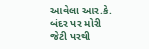આવેલા આર.કે. બંદર પર મોરી જેટી પરથી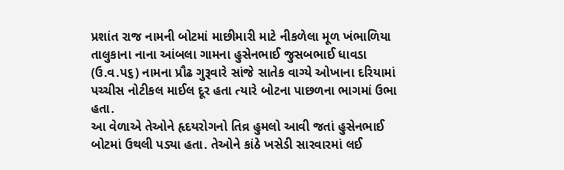પ્રશાંત રાજ નામની બોટમાં માછીમારી માટે નીકળેલા મૂળ ખંભાળિયા તાલુકાના નાના આંબલા ગામના હુસેનભાઈ જુસબભાઈ ધાવડા (ઉ.વ.પ૬) નામના પ્રૌઢ ગુરૂવારે સાંજે સાતેક વાગ્યે ઓખાના દરિયામાં પચ્ચીસ નોટીકલ માઈલ દૂર હતા ત્યારે બોટના પાછળના ભાગમાં ઉભા હતા.
આ વેળાએ તેઓને હૃદયરોગનો તિવ્ર હુમલો આવી જતાં હુસેનભાઈ બોટમાં ઉથલી પડ્યા હતા. તેઓને કાંઠે ખસેડી સારવારમાં લઈ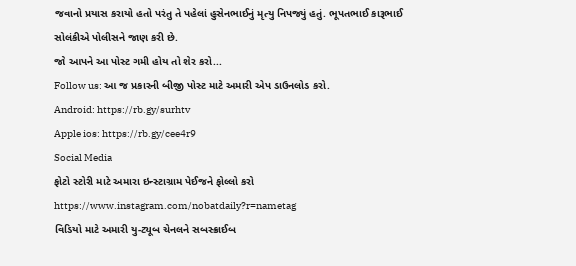જવાનો પ્રયાસ કરાયો હતો પરંતુ તે પહેલાં હુસેનભાઈનું મૃત્યુ નિપજ્યું હતું. ભૂપતભાઈ કારૂભાઈ સોલંકીએ પોલીસને જાણ કરી છે.
જો આપને આ પોસ્ટ ગમી હોય તો શેર કરો...
Follow us: આ જ પ્રકારની બીજી પોસ્ટ માટે અમારી એપ ડાઉનલોડ કરો.
Android: https://rb.gy/surhtv
Apple ios: https://rb.gy/cee4r9
Social Media
ફોટો સ્ટોરી માટે અમારા ઇન્સ્ટાગ્રામ પેઈજને ફોલ્લો કરો
https://www.instagram.com/nobatdaily?r=nametag
વિડિયો માટે અમારી યુ-ટ્યૂબ ચેનલને સબસ્ક્રાઈબ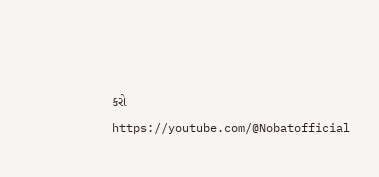કરો
https://youtube.com/@Nobatofficial